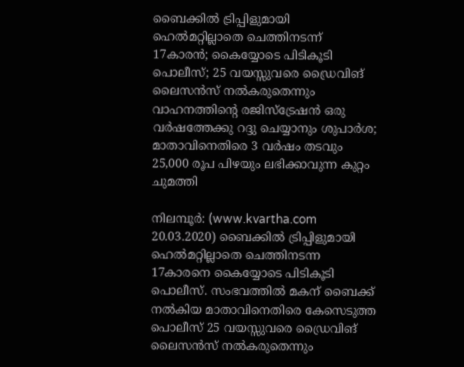ബൈക്കില്‍ ട്രിപ്പിളുമായി ഹെല്‍മറ്റില്ലാതെ ചെത്തിനടന്ന് 17കാരന്‍; കൈയ്യോടെ പിടികൂടി പൊലീസ്; 25 വയസ്സുവരെ ഡ്രൈവിങ് ലൈസന്‍സ് നല്‍കരുതെന്നും വാഹനത്തിന്റെ രജിസ്‌ട്രേഷന്‍ ഒരു വര്‍ഷത്തേക്കു റദ്ദു ചെയ്യാനും ശുപാര്‍ശ; മാതാവിനെതിരെ 3 വര്‍ഷം തടവും 25,000 രൂപ പിഴയും ലഭിക്കാവുന്ന കുറ്റം ചുമത്തി

നിലമ്പൂര്‍: (www.kvartha.com 20.03.2020) ബൈക്കില്‍ ട്രിപ്പിളുമായി ഹെല്‍മറ്റില്ലാതെ ചെത്തിനടന്ന 17കാരനെ കൈയ്യോടെ പിടികൂടി പൊലീസ്. സംഭവത്തില്‍ മകന് ബൈക്ക് നല്‍കിയ മാതാവിനെതിരെ കേസെടുത്ത പൊലീസ് 25 വയസ്സുവരെ ഡ്രൈവിങ് ലൈസന്‍സ് നല്‍കരുതെന്നും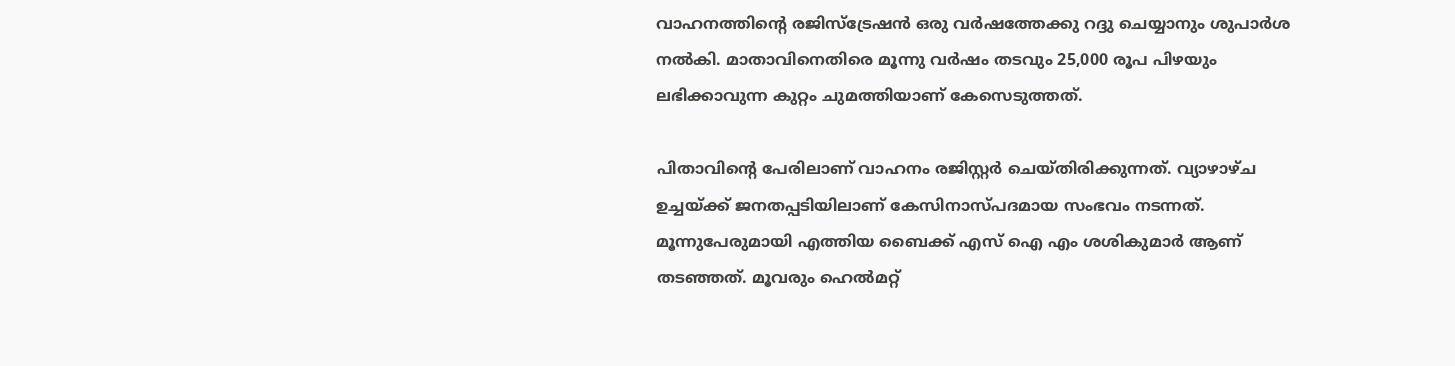വാഹനത്തിന്റെ രജിസ്‌ട്രേഷന്‍ ഒരു വര്‍ഷത്തേക്കു റദ്ദു ചെയ്യാനും ശുപാര്‍ശ നല്‍കി. മാതാവിനെതിരെ മൂന്നു വര്‍ഷം തടവും 25,000 രൂപ പിഴയും ലഭിക്കാവുന്ന കുറ്റം ചുമത്തിയാണ് കേസെടുത്തത്.

പിതാവിന്റെ പേരിലാണ് വാഹനം രജിസ്റ്റര്‍ ചെയ്തിരിക്കുന്നത്. വ്യാഴാഴ്ച ഉച്ചയ്ക്ക് ജനതപ്പടിയിലാണ് കേസിനാസ്പദമായ സംഭവം നടന്നത്. മൂന്നുപേരുമായി എത്തിയ ബൈക്ക് എസ് ഐ എം ശശികുമാര്‍ ആണ് തടഞ്ഞത്. മൂവരും ഹെല്‍മറ്റ്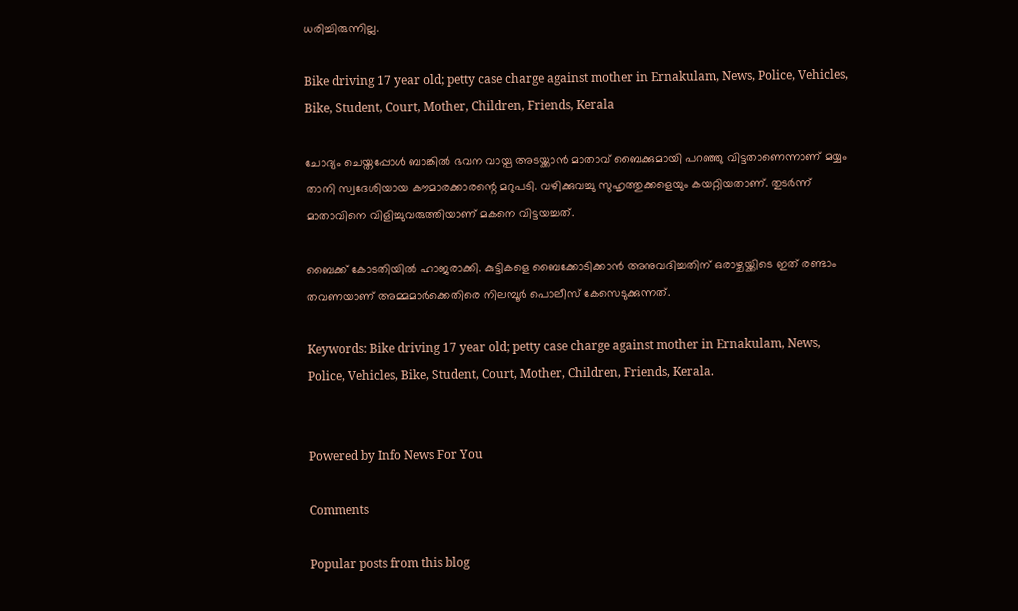ധരിച്ചിരുന്നില്ല.

Bike driving 17 year old; petty case charge against mother in Ernakulam, News, Police, Vehicles, Bike, Student, Court, Mother, Children, Friends, Kerala

ചോദ്യം ചെയ്തപ്പോള്‍ ബാങ്കില്‍ ഭവന വായ്പ അടയ്ക്കാന്‍ മാതാവ് ബൈക്കുമായി പറഞ്ഞു വിട്ടതാണെന്നാണ് മയ്യം താനി സ്വദേശിയായ കൗമാരക്കാരന്റെ മറുപടി. വഴിക്കുവച്ചു സുഹൃത്തുക്കളെയും കയറ്റിയതാണ്. തുടര്‍ന്ന് മാതാവിനെ വിളിച്ചുവരുത്തിയാണ് മകനെ വിട്ടയച്ചത്.

ബൈക്ക് കോടതിയില്‍ ഹാജരാക്കി. കുട്ടികളെ ബൈക്കോടിക്കാന്‍ അനുവദിച്ചതിന് ഒരാഴ്ചയ്ക്കിടെ ഇത് രണ്ടാം തവണയാണ് അമ്മമാര്‍ക്കെതിരെ നിലമ്പൂര്‍ പൊലീസ് കേസെടുക്കുന്നത്.

Keywords: Bike driving 17 year old; petty case charge against mother in Ernakulam, News, Police, Vehicles, Bike, Student, Court, Mother, Children, Friends, Kerala.


Powered by Info News For You

Comments

Popular posts from this blog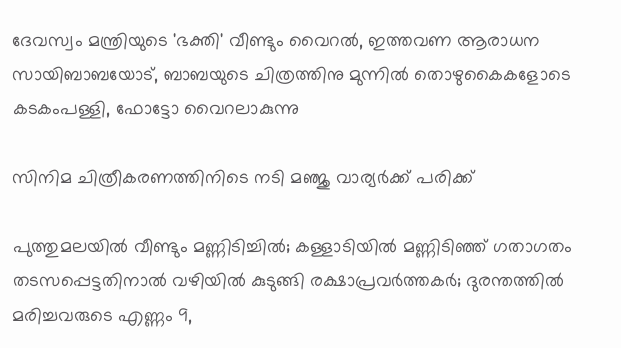ദേവസ്വം മന്ത്രിയുടെ 'ഭക്തി' വീണ്ടും വൈറല്‍, ഇത്തവണ ആരാധന സായിബാബയോട്, ബാബയുടെ ചിത്രത്തിനു മുന്നില്‍ തൊഴുകൈകളോടെ കടകംപള്ളി, ഫോട്ടോ വൈറലാകുന്നു

സിനിമ ചിത്രീകരണത്തിനിടെ നടി മഞ്ജു വാര്യര്‍ക്ക് പരിക്ക്

പുത്തുമലയില്‍ വീണ്ടും മണ്ണിടിച്ചില്‍; കള്ളാടിയില്‍ മണ്ണിടിഞ്ഞ് ഗതാഗതം തടസപ്പെട്ടതിനാല്‍ വഴിയില്‍ കുടുങ്ങി രക്ഷാപ്രവര്‍ത്തകര്‍; ദുരന്തത്തില്‍ മരിച്ചവരുടെ എണ്ണം 9,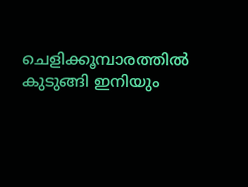ചെളിക്കൂമ്പാരത്തില്‍ കുടുങ്ങി ഇനിയും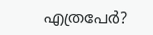എത്രപേര്‍?